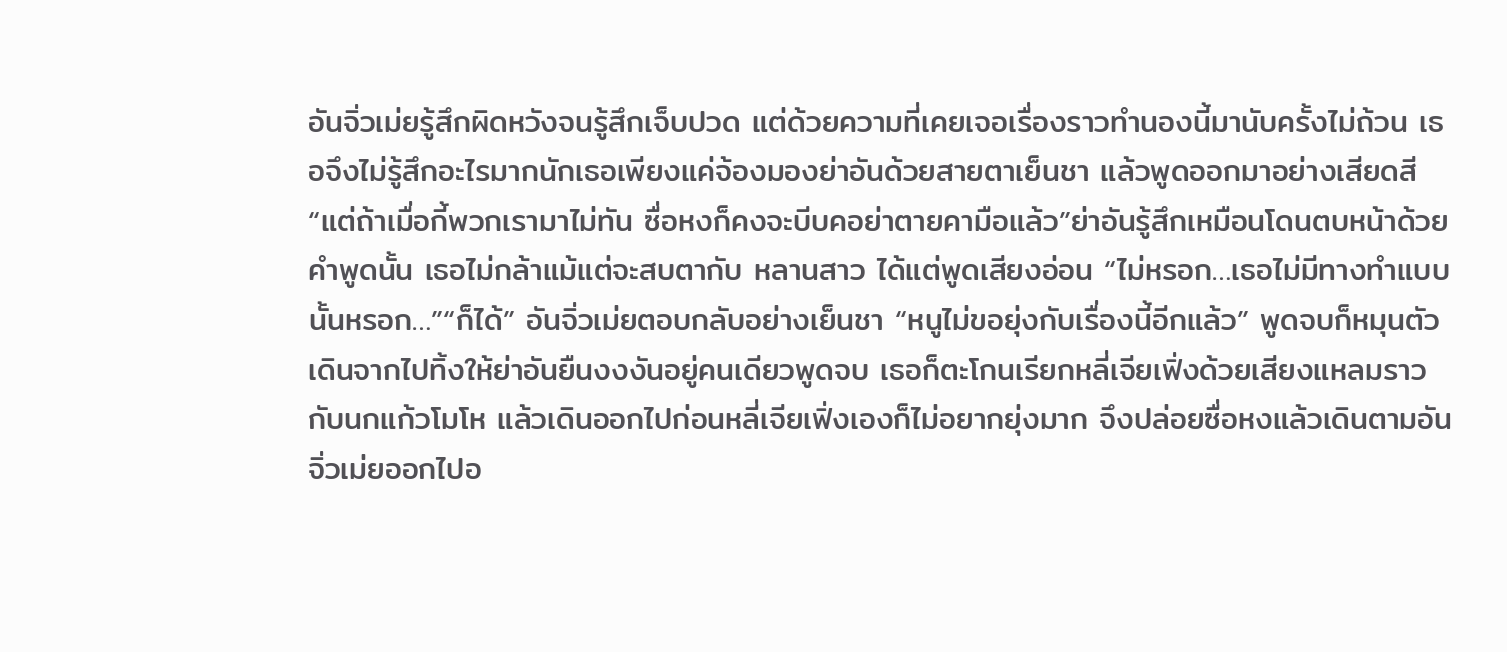อันจิ่วเม่ยรู้สึกผิดหวังจนรู้สึกเจ็บปวด แต่ด้วยความที่เคยเจอเรื่องราวทำนองนี้มานับครั้งไม่ถ้วน เธอจึงไม่รู้สึกอะไรมากนักเธอเพียงแค่จ้องมองย่าอันด้วยสายตาเย็นชา แล้วพูดออกมาอย่างเสียดสี “แต่ถ้าเมื่อกี้พวกเรามาไม่ทัน ซื่อหงก็คงจะบีบคอย่าตายคามือแล้ว”ย่าอันรู้สึกเหมือนโดนตบหน้าด้วยคำพูดนั้น เธอไม่กล้าแม้แต่จะสบตากับ หลานสาว ได้แต่พูดเสียงอ่อน “ไม่หรอก…เธอไม่มีทางทำแบบนั้นหรอก…”“ก็ได้” อันจิ่วเม่ยตอบกลับอย่างเย็นชา “หนูไม่ขอยุ่งกับเรื่องนี้อีกแล้ว” พูดจบก็หมุนตัวเดินจากไปทิ้งให้ย่าอันยืนงงงันอยู่คนเดียวพูดจบ เธอก็ตะโกนเรียกหลี่เจียเฟิ่งด้วยเสียงแหลมราวกับนกแก้วโมโห แล้วเดินออกไปก่อนหลี่เจียเฟิ่งเองก็ไม่อยากยุ่งมาก จึงปล่อยซื่อหงแล้วเดินตามอันจิ่วเม่ยออกไปอ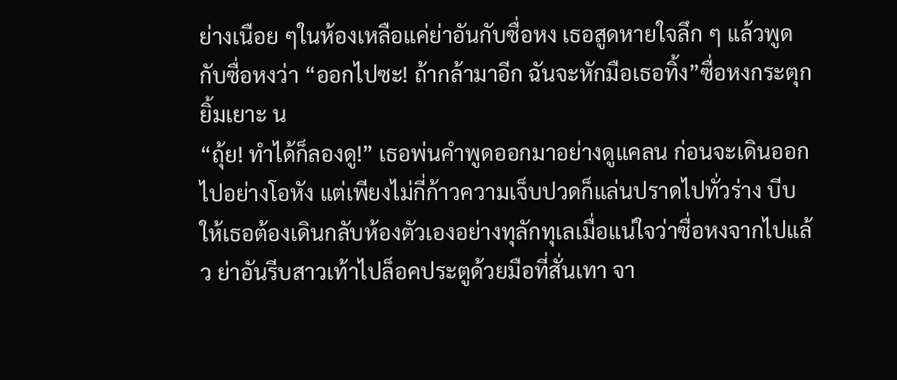ย่างเนือย ๆในห้องเหลือแค่ย่าอันกับซื่อหง เธอสูดหายใจลึก ๆ แล้วพูดกับซื่อหงว่า “ออกไปซะ! ถ้ากล้ามาอีก ฉันจะหักมือเธอทิ้ง”ซื่อหงกระตุกยิ้มเยาะ น
“ถุ้ย! ทำได้ก็ลองดู!” เธอพ่นคำพูดออกมาอย่างดูแคลน ก่อนจะเดินออกไปอย่างโอหัง แต่เพียงไม่กี่ก้าวความเจ็บปวดก็แล่นปราดไปทั่วร่าง บีบให้เธอต้องเดินกลับห้องตัวเองอย่างทุลักทุเลเมื่อแน่ใจว่าซื่อหงจากไปแล้ว ย่าอันรีบสาวเท้าไปล็อคประตูด้วยมือที่สั่นเทา จา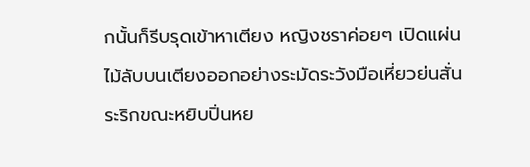กนั้นก็รีบรุดเข้าหาเตียง หญิงชราค่อยๆ เปิดแผ่นไม้ลับบนเตียงออกอย่างระมัดระวังมือเหี่ยวย่นสั่นระริกขณะหยิบปิ่นหย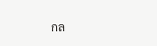กล